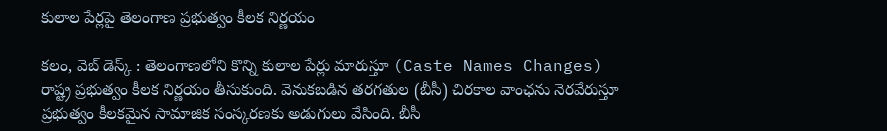కులాల పేర్లపై తెలంగాణ ప్రభుత్వం కీలక నిర్ణయం

కలం, వెబ్ డెస్క్ : తెలంగాణలోని కొన్ని కులాల పేర్లు మారుస్తూ (Caste Names Changes) రాష్ట్ర ప్రభుత్వం కీలక నిర్ణయం తీసుకుంది. వెనుకబడిన తరగతుల (బీసీ) చిరకాల వాంఛను నెరవేరుస్తూ ప్రభుత్వం కీలకమైన సామాజిక సంస్కరణకు అడుగులు వేసింది. బీసీ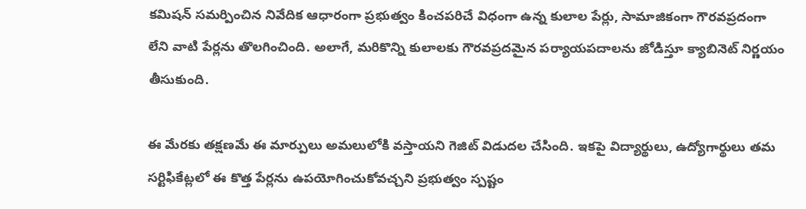కమిషన్ సమర్పించిన నివేదిక ఆధారంగా ప్రభుత్వం కించపరిచే విధంగా ఉన్న కులాల పేర్లు, సామాజికంగా గౌరవప్రదంగా లేని వాటి పేర్లను తొలగించింది. అలాగే, మరికొన్ని కులాలకు గౌరవప్రదమైన పర్యాయపదాలను జోడిస్తూ క్యాబినెట్ నిర్ణయం తీసుకుంది.

ఈ మేరకు తక్షణమే ఈ మార్పులు అమలులోకి వస్తాయని గెజిట్ విడుదల చేసింది. ఇకపై విద్యార్థులు, ఉద్యోగార్థులు తమ సర్టిఫికేట్లలో ఈ కొత్త పేర్లను ఉపయోగించుకోవచ్చని ప్రభుత్వం స్పష్టం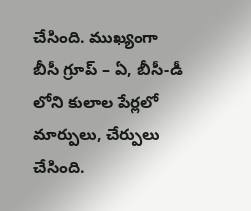చేసింది. ముఖ్యంగా బీసీ గ్రూప్ – ఏ, బీసీ-డీ లోని కులాల పేర్లలో మార్పులు, చేర్పులు చేసింది.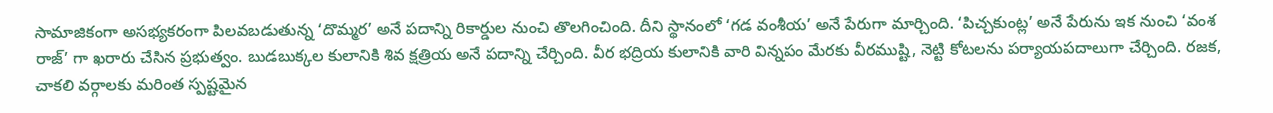సామాజికంగా అసభ్యకరంగా పిలవబడుతున్న ‘దొమ్మర’ అనే పదాన్ని రికార్డుల నుంచి తొలగించింది. దీని స్థానంలో ‘గడ వంశీయ’ అనే పేరుగా మార్చింది. ‘పిచ్చకుంట్ల’ అనే పేరును ఇక నుంచి ‘వంశ రాజ్’ గా ఖరారు చేసిన ప్రభుత్వం. బుడబుక్కల కులానికి శివ క్షత్రియ అనే పదాన్ని చేర్చింది. వీర భద్రియ కులానికి వారి విన్నపం మేరకు వీరముష్టి, నెట్టి కోటలను పర్యాయపదాలుగా చేర్చింది. రజక, చాకలి వర్గాలకు మరింత స్పష్టమైన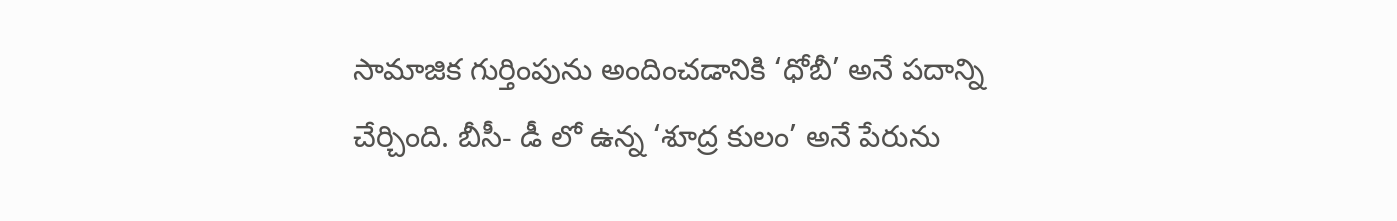సామాజిక గుర్తింపును అందించడానికి ‘ధోబీ’ అనే పదాన్ని చేర్చింది. బీసీ- డీ లో ఉన్న ‘శూద్ర కులం’ అనే పేరును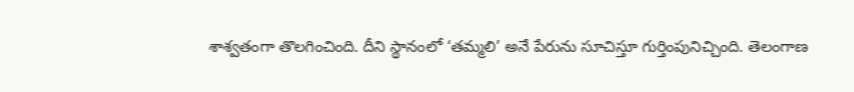శాశ్వతంగా తొలగించింది. దీని స్థానంలో ‘తమ్మలి’ అనే పేరును సూచిస్తూ గుర్తింపునిచ్చింది. తెలంగాణ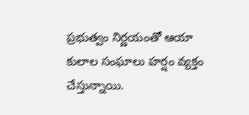ప్రభుత్వం నిర్ణయంతో ఆయా కులాల సంఘాలు హర్షం వ్యక్తం చేస్తున్నాయి.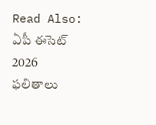Read Also: ఏపీ ఈసెట్ 2026 ఫలితాలు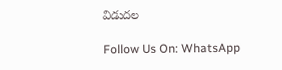విడుదల

Follow Us On: WhatsApp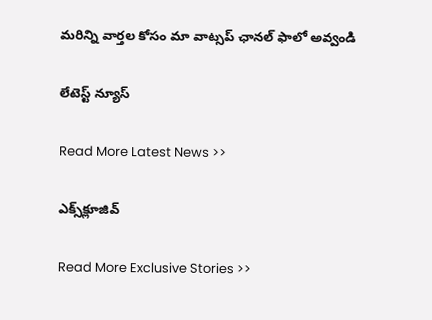మ‌రిన్ని వార్త‌ల కోసం మా వాట్స‌ప్ ఛాన‌ల్ ఫాలో అవ్వండి

లేటెస్ట్ న్యూస్‌

Read More Latest News >>

ఎక్స్‌క్లూజివ్‌

Read More Exclusive Stories >>